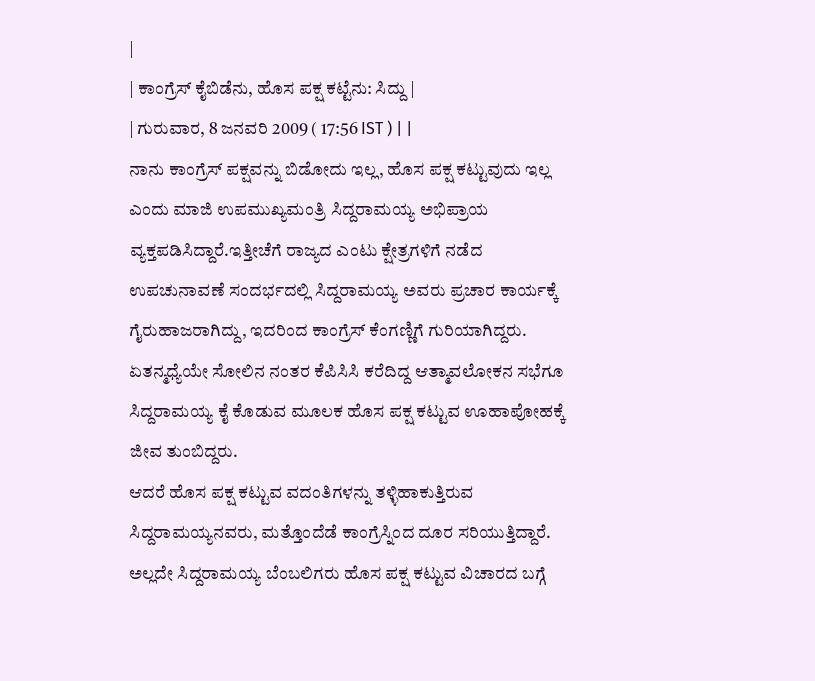|
| ಕಾಂಗ್ರೆಸ್ ಕೈಬಿಡೆನು, ಹೊಸ ಪಕ್ಷ ಕಟ್ಟೆನು: ಸಿದ್ದು |
| ಗುರುವಾರ, 8 ಜನವರಿ 2009 ( 17:56 IST ) | |
ನಾನು ಕಾಂಗ್ರೆಸ್ ಪಕ್ಷವನ್ನು ಬಿಡೋದು ಇಲ್ಲ, ಹೊಸ ಪಕ್ಷ ಕಟ್ಟುವುದು ಇಲ್ಲ ಎಂದು ಮಾಜಿ ಉಪಮುಖ್ಯಮಂತ್ರಿ ಸಿದ್ದರಾಮಯ್ಯ ಅಭಿಪ್ರಾಯ ವ್ಯಕ್ತಪಡಿಸಿದ್ದಾರೆ.ಇತ್ತೀಚೆಗೆ ರಾಜ್ಯದ ಎಂಟು ಕ್ಷೇತ್ರಗಳಿಗೆ ನಡೆದ ಉಪಚುನಾವಣೆ ಸಂದರ್ಭದಲ್ಲಿ ಸಿದ್ದರಾಮಯ್ಯ ಅವರು ಪ್ರಚಾರ ಕಾರ್ಯಕ್ಕೆ ಗೈರುಹಾಜರಾಗಿದ್ದು, ಇದರಿಂದ ಕಾಂಗ್ರೆಸ್ ಕೆಂಗಣ್ಣಿಗೆ ಗುರಿಯಾಗಿದ್ದರು. ಏತನ್ಮಧ್ಯೆಯೇ ಸೋಲಿನ ನಂತರ ಕೆಪಿಸಿಸಿ ಕರೆದಿದ್ದ ಆತ್ಮಾವಲೋಕನ ಸಭೆಗೂ ಸಿದ್ದರಾಮಯ್ಯ ಕೈ ಕೊಡುವ ಮೂಲಕ ಹೊಸ ಪಕ್ಷ ಕಟ್ಟುವ ಊಹಾಪೋಹಕ್ಕೆ ಜೀವ ತುಂಬಿದ್ದರು.
ಆದರೆ ಹೊಸ ಪಕ್ಷ ಕಟ್ಟುವ ವದಂತಿಗಳನ್ನು ತಳ್ಳಿಹಾಕುತ್ತಿರುವ ಸಿದ್ದರಾಮಯ್ಯನವರು, ಮತ್ತೊಂದೆಡೆ ಕಾಂಗ್ರೆಸ್ನಿಂದ ದೂರ ಸರಿಯುತ್ತಿದ್ದಾರೆ. ಅಲ್ಲದೇ ಸಿದ್ದರಾಮಯ್ಯ ಬೆಂಬಲಿಗರು ಹೊಸ ಪಕ್ಷ ಕಟ್ಟುವ ವಿಚಾರದ ಬಗ್ಗೆ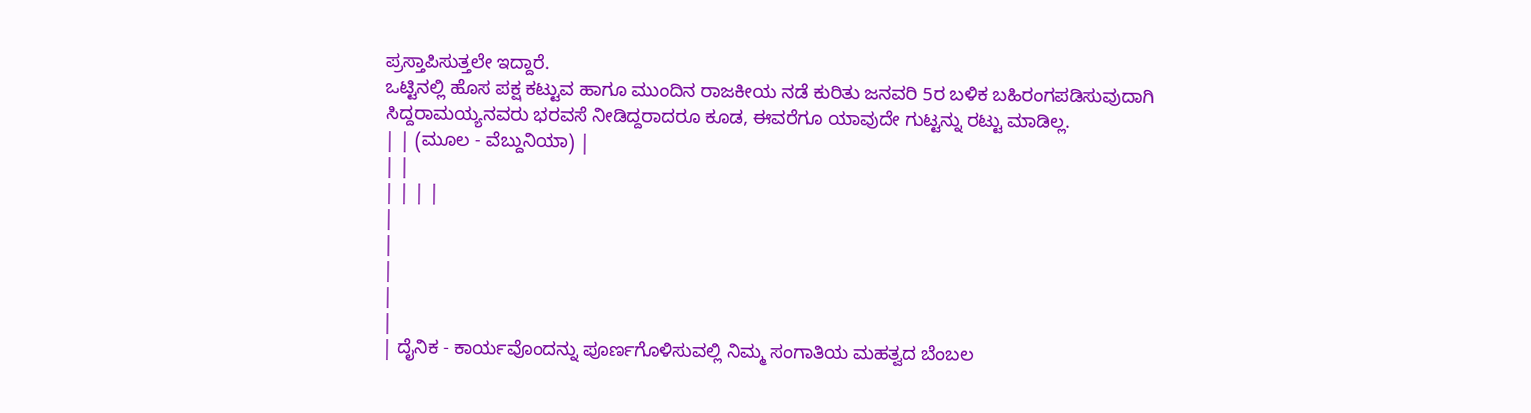ಪ್ರಸ್ತಾಪಿಸುತ್ತಲೇ ಇದ್ದಾರೆ.
ಒಟ್ಟಿನಲ್ಲಿ ಹೊಸ ಪಕ್ಷ ಕಟ್ಟುವ ಹಾಗೂ ಮುಂದಿನ ರಾಜಕೀಯ ನಡೆ ಕುರಿತು ಜನವರಿ 5ರ ಬಳಿಕ ಬಹಿರಂಗಪಡಿಸುವುದಾಗಿ ಸಿದ್ದರಾಮಯ್ಯನವರು ಭರವಸೆ ನೀಡಿದ್ದರಾದರೂ ಕೂಡ, ಈವರೆಗೂ ಯಾವುದೇ ಗುಟ್ಟನ್ನು ರಟ್ಟು ಮಾಡಿಲ್ಲ.
| | (ಮೂಲ - ವೆಬ್ದುನಿಯಾ) |
| |
| | | |
|
|
|
|
|
| ದೈನಿಕ - ಕಾರ್ಯವೊಂದನ್ನು ಪೂರ್ಣಗೊಳಿಸುವಲ್ಲಿ ನಿಮ್ಮ ಸಂಗಾತಿಯ ಮಹತ್ವದ ಬೆಂಬಲ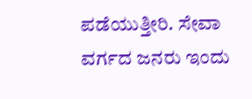ಪಡೆಯುತ್ತೀರಿ. ಸೇವಾ ವರ್ಗದ ಜನರು ಇಂದು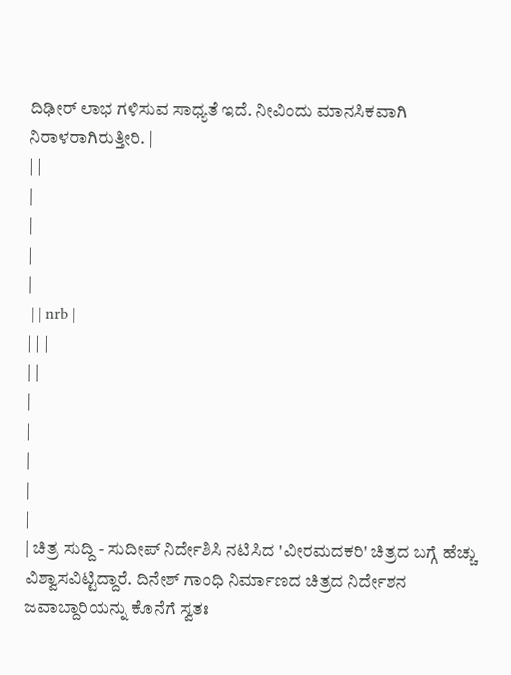ದಿಢೀರ್ ಲಾಭ ಗಳಿಸುವ ಸಾಧ್ಯತೆ ಇದೆ. ನೀವಿಂದು ಮಾನಸಿಕವಾಗಿ ನಿರಾಳರಾಗಿರುತ್ತೀರಿ. |
| |
|
|
|
|
 | | nrb |
| | |
| |
|
|
|
|
|
| ಚಿತ್ರ ಸುದ್ದಿ - ಸುದೀಪ್ ನಿರ್ದೇಶಿಸಿ ನಟಿಸಿದ 'ವೀರಮದಕರಿ' ಚಿತ್ರದ ಬಗ್ಗೆ ಹೆಚ್ಚು ವಿಶ್ವಾಸವಿಟ್ಟಿದ್ದಾರೆ. ದಿನೇಶ್ ಗಾಂಧಿ ನಿರ್ಮಾಣದ ಚಿತ್ರದ ನಿರ್ದೇಶನ ಜವಾಬ್ದಾರಿಯನ್ನು ಕೊನೆಗೆ ಸ್ವತಃ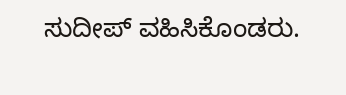ಸುದೀಪ್ ವಹಿಸಿಕೊಂಡರು.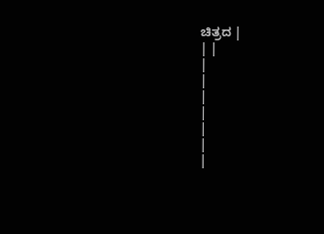ಚಿತ್ರದ |
| |
|
|
|
|
|
|
|